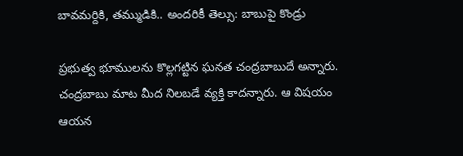బావమర్దికి, తమ్ముడికి.. అందరికీ తెల్సు: బాబుపై కొండ్రు

ప్రభుత్వ భూములను కొల్లగట్టిన ఘనత చంద్రబాబుదే అన్నారు. చంద్రబాబు మాట మీద నిలబడే వ్యక్తి కాదన్నారు. ఆ విషయం ఆయన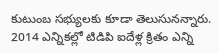కుటుంబ సభ్యులకు కూడా తెలుసునన్నారు. 2014 ఎన్నికల్లో టిడిపి ఐదేళ్ల క్రితం ఎన్ని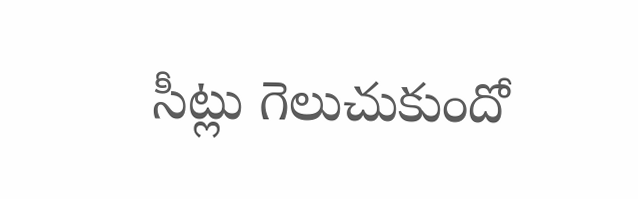సీట్లు గెలుచుకుందో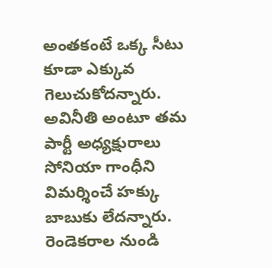అంతకంటే ఒక్క సీటు కూడా ఎక్కువ గెలుచుకోదన్నారు.
అవినీతి అంటూ తమ పార్టీ అధ్యక్షురాలు సోనియా గాంధీని విమర్శించే హక్కు బాబుకు లేదన్నారు. రెండెకరాల నుండి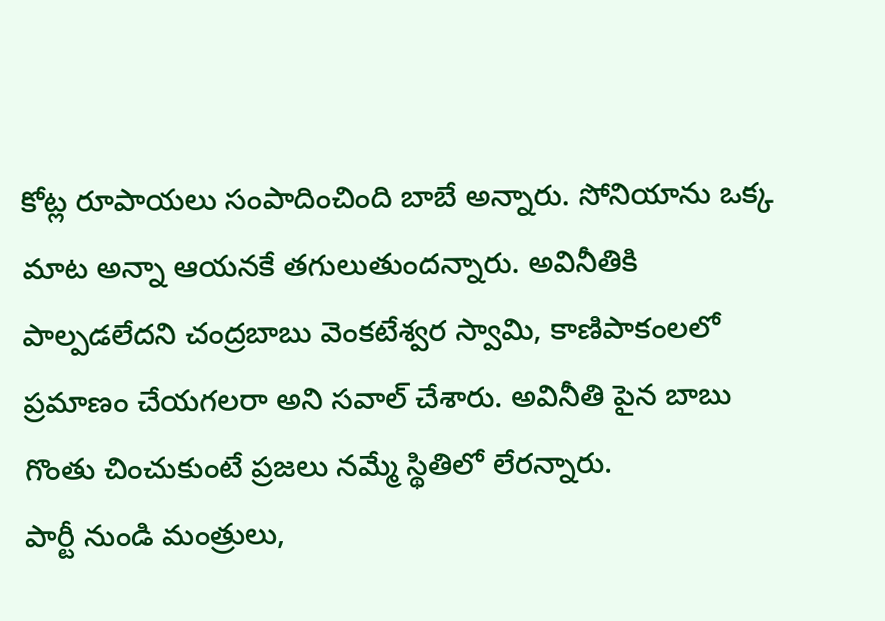కోట్ల రూపాయలు సంపాదించింది బాబే అన్నారు. సోనియాను ఒక్క మాట అన్నా ఆయనకే తగులుతుందన్నారు. అవినీతికి పాల్పడలేదని చంద్రబాబు వెంకటేశ్వర స్వామి, కాణిపాకంలలో ప్రమాణం చేయగలరా అని సవాల్ చేశారు. అవినీతి పైన బాబు గొంతు చించుకుంటే ప్రజలు నమ్మే స్థితిలో లేరన్నారు.
పార్టీ నుండి మంత్రులు,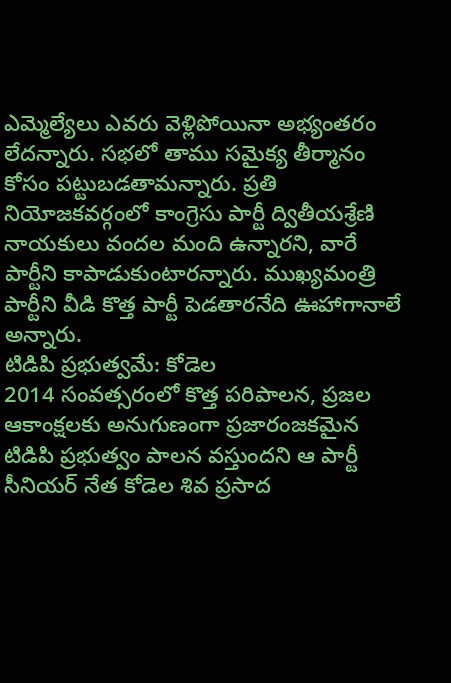ఎమ్మెల్యేలు ఎవరు వెళ్లిపోయినా అభ్యంతరం లేదన్నారు. సభలో తాము సమైక్య తీర్మానం కోసం పట్టుబడతామన్నారు. ప్రతి నియోజకవర్గంలో కాంగ్రెసు పార్టీ ద్వితీయశ్రేణి నాయకులు వందల మంది ఉన్నారని, వారే పార్టీని కాపాడుకుంటారన్నారు. ముఖ్యమంత్రి పార్టీని వీడి కొత్త పార్టీ పెడతారనేది ఊహాగానాలే అన్నారు.
టిడిపి ప్రభుత్వమే: కోడెల
2014 సంవత్సరంలో కొత్త పరిపాలన, ప్రజల ఆకాంక్షలకు అనుగుణంగా ప్రజారంజకమైన టిడిపి ప్రభుత్వం పాలన వస్తుందని ఆ పార్టీ సీనియర్ నేత కోడెల శివ ప్రసాద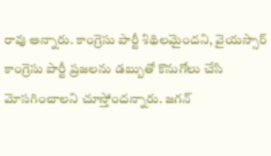రావు అన్నారు. కాంగ్రెసు పార్టీ శిథిలమైందని, వైయస్సార్ కాంగ్రెసు పార్టీ ప్రజలను డబ్బుతో కొనుగోలు చేసి మోసగించాలని చూస్తోందన్నారు. జగన్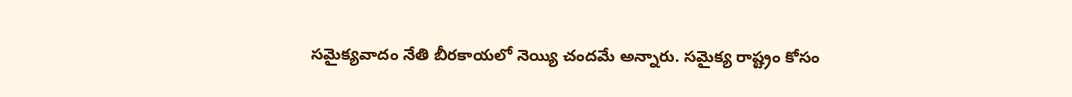సమైక్యవాదం నేతి బీరకాయలో నెయ్యి చందమే అన్నారు. సమైక్య రాష్ట్రం కోసం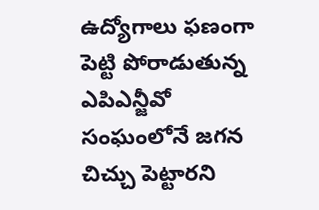ఉద్యోగాలు ఫణంగా పెట్టి పోరాడుతున్న ఎపిఎన్జీవో సంఘంలోనే జగన చిచ్చు పెట్టారని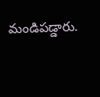మండిపడ్డారు.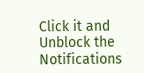Click it and Unblock the Notifications